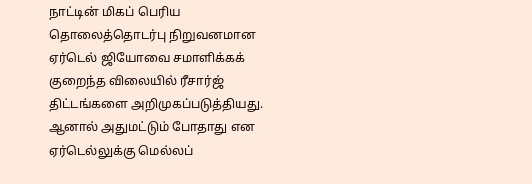நாட்டின் மிகப் பெரிய தொலைத்தொடர்பு நிறுவனமான ஏர்டெல் ஜியோவை சமாளிக்கக் குறைந்த விலையில் ரீசார்ஜ் திட்டங்களை அறிமுகப்படுத்தியது. ஆனால் அதுமட்டும் போதாது என ஏர்டெல்லுக்கு மெல்லப்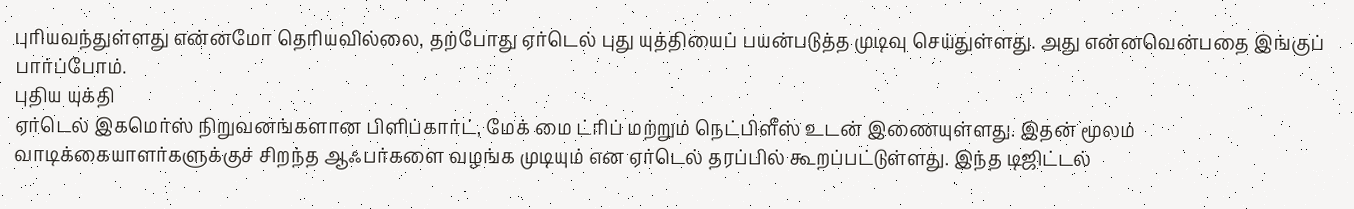புரியவந்துள்ளது என்னமோ தெரியவில்லை, தற்போது ஏர்டெல் புது யுத்தியைப் பயன்படுத்த முடிவு செய்துள்ளது. அது என்னவென்பதை இங்குப் பார்ப்போம்.
புதிய யுக்தி
ஏர்டெல் இகமெர்ஸ் நிறுவனங்களான பிளிப்கார்ட், மேக் மை ட்ரிப் மற்றும் நெட்பிளீஸ் உடன் இணையுள்ளது. இதன் மூலம் வாடிக்கையாளர்களுக்குச் சிறந்த ஆஃபர்களை வழங்க முடியும் என ஏர்டெல் தரப்பில் கூறப்பட்டுள்ளது. இந்த டிஜிட்டல்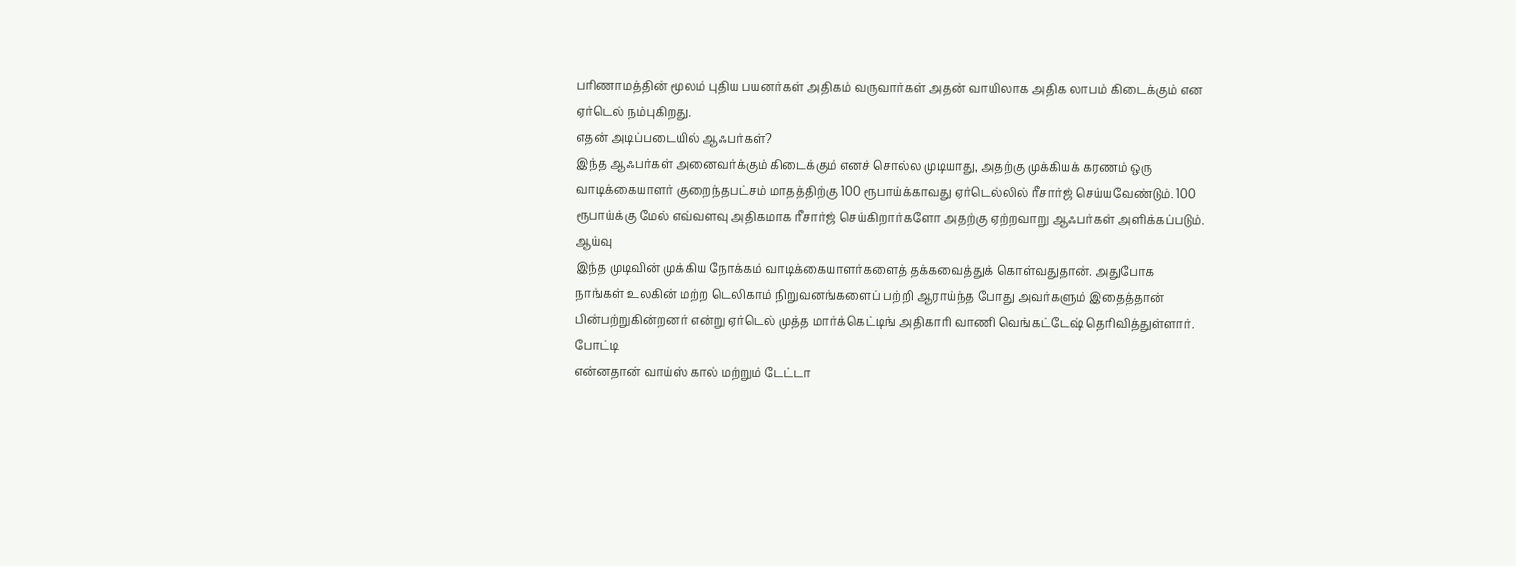பரிணாமத்தின் மூலம் புதிய பயனர்கள் அதிகம் வருவார்கள் அதன் வாயிலாக அதிக லாபம் கிடைக்கும் என ஏர்டெல் நம்புகிறது.
எதன் அடிப்படையில் ஆஃபர்கள்?
இந்த ஆஃபர்கள் அனைவர்க்கும் கிடைக்கும் எனச் சொல்ல முடியாது, அதற்கு முக்கியக் கரணம் ஒரு வாடிக்கையாளர் குறைந்தபட்சம் மாதத்திற்கு 100 ரூபாய்க்காவது ஏர்டெல்லில் ரீசார்ஜ் செய்யவேண்டும். 100 ரூபாய்க்கு மேல் எவ்வளவு அதிகமாக ரீசார்ஜ் செய்கிறார்களோ அதற்கு ஏற்றவாறு ஆஃபர்கள் அளிக்கப்படும்.
ஆய்வு
இந்த முடிவின் முக்கிய நோக்கம் வாடிக்கையாளர்களைத் தக்கவைத்துக் கொள்வதுதான். அதுபோக நாங்கள் உலகின் மற்ற டெலிகாம் நிறுவனங்களைப் பற்றி ஆராய்ந்த போது அவர்களும் இதைத்தான் பின்பற்றுகின்றனர் என்று ஏர்டெல் முத்த மார்க்கெட்டிங் அதிகாரி வாணி வெங்கட்டேஷ் தெரிவித்துள்ளார்.
போட்டி
என்னதான் வாய்ஸ் கால் மற்றும் டேட்டா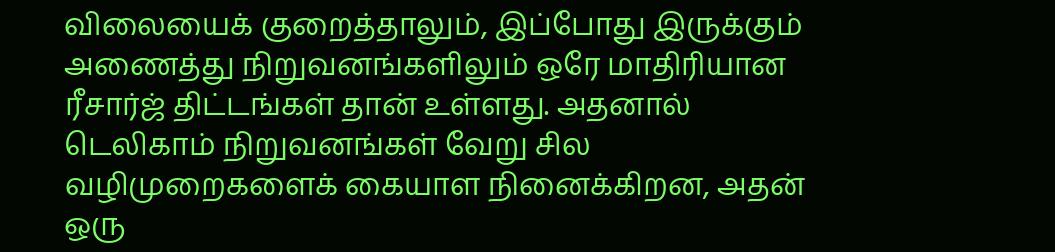விலையைக் குறைத்தாலும், இப்போது இருக்கும் அணைத்து நிறுவனங்களிலும் ஒரே மாதிரியான ரீசார்ஜ் திட்டங்கள் தான் உள்ளது. அதனால் டெலிகாம் நிறுவனங்கள் வேறு சில வழிமுறைகளைக் கையாள நினைக்கிறன, அதன் ஒரு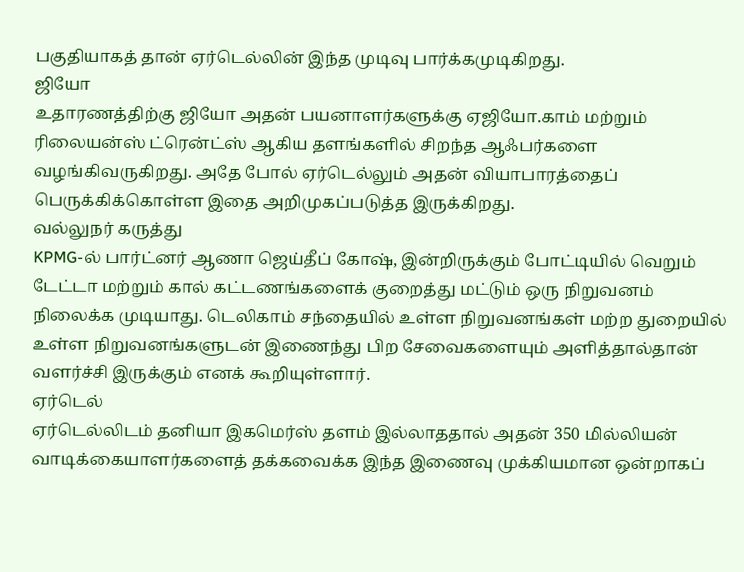பகுதியாகத் தான் ஏர்டெல்லின் இந்த முடிவு பார்க்கமுடிகிறது.
ஜியோ
உதாரணத்திற்கு ஜியோ அதன் பயனாளர்களுக்கு ஏஜியோ.காம் மற்றும் ரிலையன்ஸ் ட்ரென்ட்ஸ் ஆகிய தளங்களில் சிறந்த ஆஃபர்களை வழங்கிவருகிறது. அதே போல் ஏர்டெல்லும் அதன் வியாபாரத்தைப் பெருக்கிக்கொள்ள இதை அறிமுகப்படுத்த இருக்கிறது.
வல்லுநர் கருத்து
KPMG-ல் பார்ட்னர் ஆணா ஜெய்தீப் கோஷ், இன்றிருக்கும் போட்டியில் வெறும் டேட்டா மற்றும் கால் கட்டணங்களைக் குறைத்து மட்டும் ஒரு நிறுவனம் நிலைக்க முடியாது. டெலிகாம் சந்தையில் உள்ள நிறுவனங்கள் மற்ற துறையில் உள்ள நிறுவனங்களுடன் இணைந்து பிற சேவைகளையும் அளித்தால்தான் வளர்ச்சி இருக்கும் எனக் கூறியுள்ளார்.
ஏர்டெல்
ஏர்டெல்லிடம் தனியா இகமெர்ஸ் தளம் இல்லாததால் அதன் 350 மில்லியன் வாடிக்கையாளர்களைத் தக்கவைக்க இந்த இணைவு முக்கியமான ஒன்றாகப்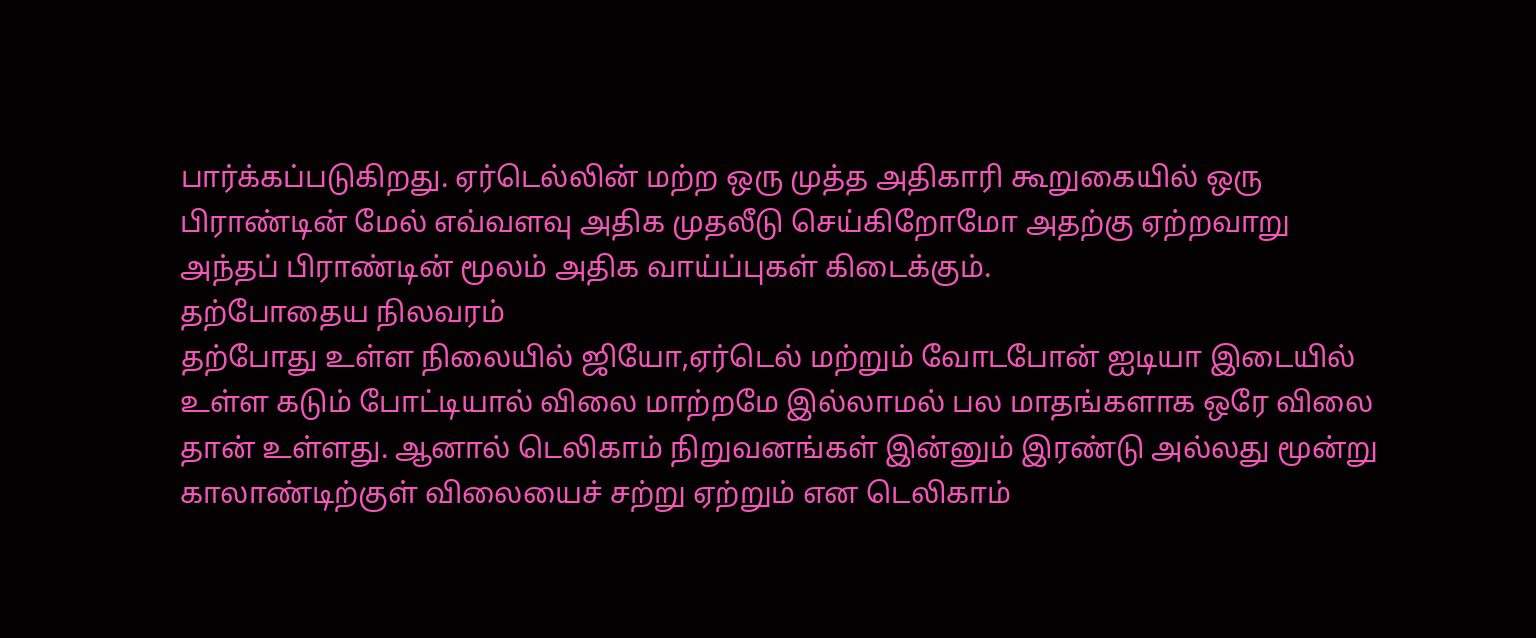பார்க்கப்படுகிறது. ஏர்டெல்லின் மற்ற ஒரு முத்த அதிகாரி கூறுகையில் ஒரு பிராண்டின் மேல் எவ்வளவு அதிக முதலீடு செய்கிறோமோ அதற்கு ஏற்றவாறு அந்தப் பிராண்டின் மூலம் அதிக வாய்ப்புகள் கிடைக்கும்.
தற்போதைய நிலவரம்
தற்போது உள்ள நிலையில் ஜியோ,ஏர்டெல் மற்றும் வோடபோன் ஐடியா இடையில் உள்ள கடும் போட்டியால் விலை மாற்றமே இல்லாமல் பல மாதங்களாக ஒரே விலை தான் உள்ளது. ஆனால் டெலிகாம் நிறுவனங்கள் இன்னும் இரண்டு அல்லது மூன்று காலாண்டிற்குள் விலையைச் சற்று ஏற்றும் என டெலிகாம்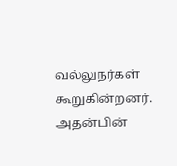வல்லுநர்கள் கூறுகின்றனர். அதன்பின்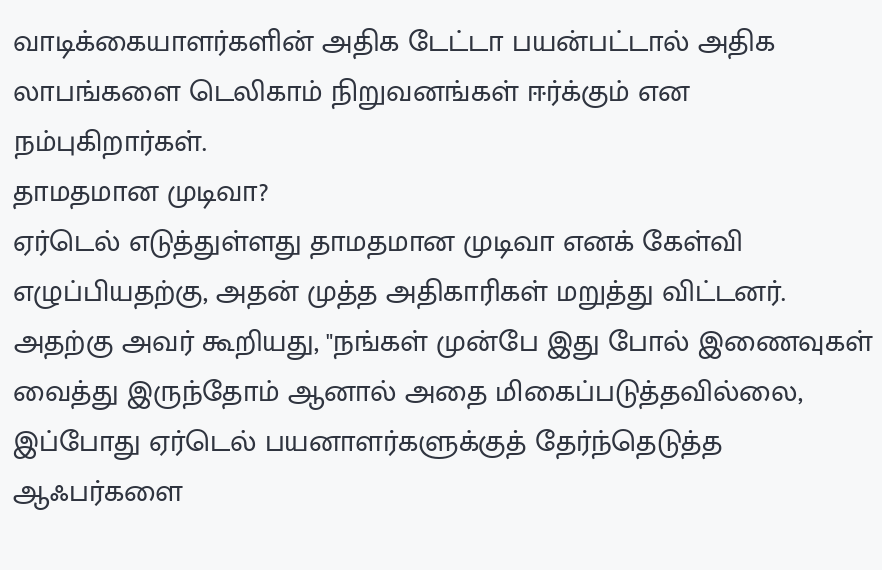வாடிக்கையாளர்களின் அதிக டேட்டா பயன்பட்டால் அதிக லாபங்களை டெலிகாம் நிறுவனங்கள் ஈர்க்கும் என நம்புகிறார்கள்.
தாமதமான முடிவா?
ஏர்டெல் எடுத்துள்ளது தாமதமான முடிவா எனக் கேள்வி எழுப்பியதற்கு, அதன் முத்த அதிகாரிகள் மறுத்து விட்டனர். அதற்கு அவர் கூறியது, "நங்கள் முன்பே இது போல் இணைவுகள் வைத்து இருந்தோம் ஆனால் அதை மிகைப்படுத்தவில்லை, இப்போது ஏர்டெல் பயனாளர்களுக்குத் தேர்ந்தெடுத்த ஆஃபர்களை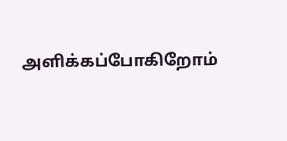அளிக்கப்போகிறோம்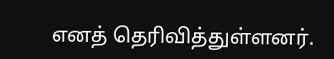எனத் தெரிவித்துள்ளனர்.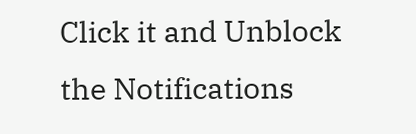Click it and Unblock the Notifications